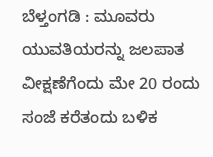ಬೆಳ್ತಂಗಡಿ : ಮೂವರು ಯುವತಿಯರನ್ನು ಜಲಪಾತ ವೀಕ್ಷಣೆಗೆಂದು ಮೇ 20 ರಂದು ಸಂಜೆ ಕರೆತಂದು ಬಳಿಕ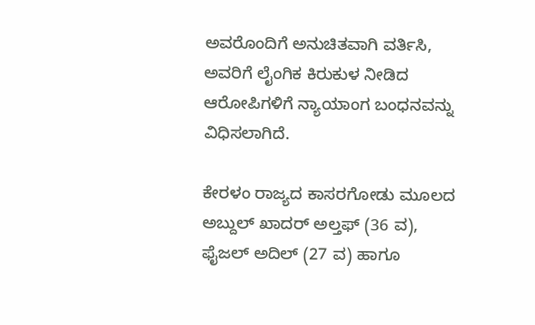ಅವರೊಂದಿಗೆ ಅನುಚಿತವಾಗಿ ವರ್ತಿಸಿ, ಅವರಿಗೆ ಲೈಂಗಿಕ ಕಿರುಕುಳ ನೀಡಿದ ಆರೋಪಿಗಳಿಗೆ ನ್ಯಾಯಾಂಗ ಬಂಧನವನ್ನು ವಿಧಿಸಲಾಗಿದೆ.

ಕೇರಳಂ ರಾಜ್ಯದ ಕಾಸರಗೋಡು ಮೂಲದ ಅಬ್ದುಲ್ ಖಾದರ್ ಅಲ್ತಫ್ (36 ವ), ಫೈಜಲ್ ಅದಿಲ್ (27 ವ) ಹಾಗೂ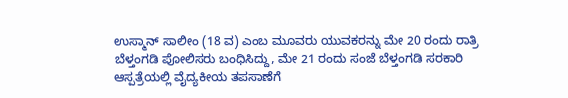ಉಸ್ಮಾನ್ ಸಾಲೀಂ (18 ವ) ಎಂಬ ಮೂವರು ಯುವಕರನ್ನು ಮೇ 20 ರಂದು ರಾತ್ರಿ ಬೆಳ್ತಂಗಡಿ ಪೋಲಿಸರು ಬಂಧಿಸಿದ್ದು, ಮೇ 21 ರಂದು ಸಂಜೆ ಬೆಳ್ತಂಗಡಿ ಸರಕಾರಿ ಆಸ್ಪತ್ರೆಯಲ್ಲಿ ವೈದ್ಯಕೀಯ ತಪಸಾಣೆಗೆ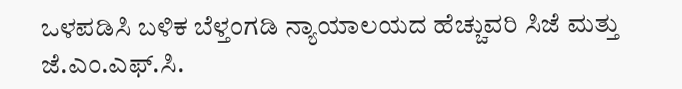ಒಳಪಡಿಸಿ ಬಳಿಕ ಬೆಳ್ತಂಗಡಿ ನ್ಯಾಯಾಲಯದ ಹೆಚ್ಚುವರಿ ಸಿಜೆ ಮತ್ತು ಜೆ.ಎಂ.ಎಫ್.ಸಿ.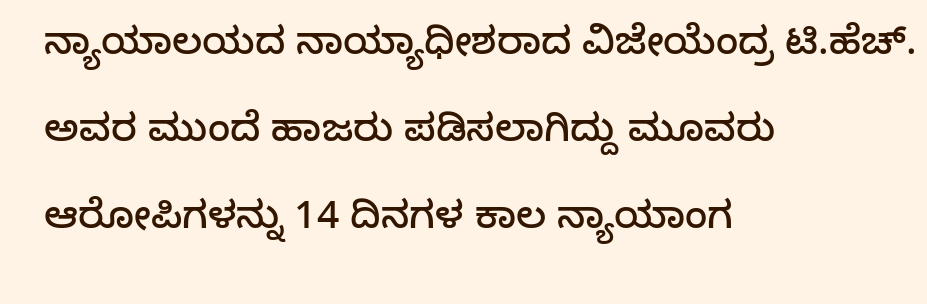ನ್ಯಾಯಾಲಯದ ನಾಯ್ಯಾಧೀಶರಾದ ವಿಜೇಯೆಂದ್ರ ಟಿ.ಹೆಚ್. ಅವರ ಮುಂದೆ ಹಾಜರು ಪಡಿಸಲಾಗಿದ್ದು ಮೂವರು ಆರೋಪಿಗಳನ್ನು 14 ದಿನಗಳ ಕಾಲ ನ್ಯಾಯಾಂಗ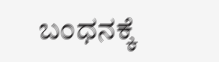ಬಂಧನಕ್ಕೆ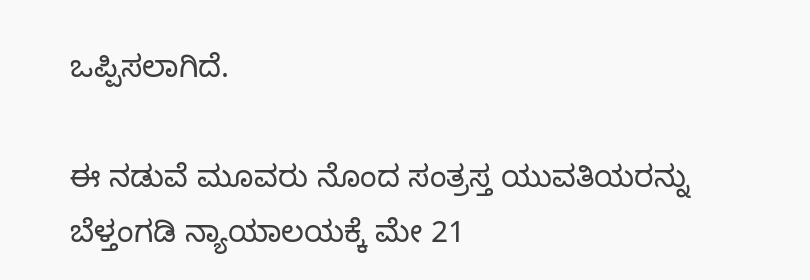ಒಪ್ಪಿಸಲಾಗಿದೆ.

ಈ ನಡುವೆ ಮೂವರು ನೊಂದ ಸಂತ್ರಸ್ತ ಯುವತಿಯರನ್ನು ಬೆಳ್ತಂಗಡಿ ನ್ಯಾಯಾಲಯಕ್ಕೆ ಮೇ 21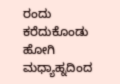ರಂದು ಕರೆದುಕೊಂಡು ಹೋಗಿ ಮಧ್ಯಾಹ್ನದಿಂದ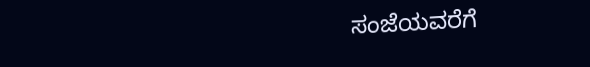ಸಂಜೆಯವರೆಗೆ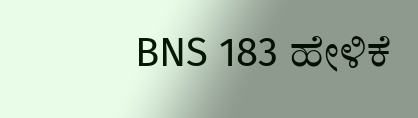BNS 183 ಹೇಳಿಕೆ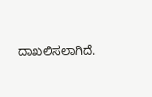ದಾಖಲಿಸಲಾಗಿದೆ.